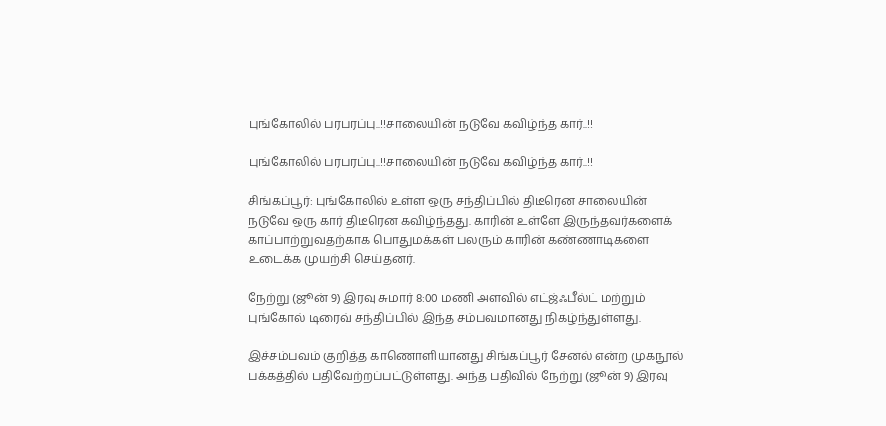புங்கோலில் பரபரப்பு..!!சாலையின் நடுவே கவிழ்ந்த கார்..!!

புங்கோலில் பரபரப்பு..!!சாலையின் நடுவே கவிழ்ந்த கார்..!!

சிங்கப்பூர்: புங்கோலில் உள்ள ஒரு சந்திப்பில் திடீரென சாலையின் நடுவே ஒரு கார் திடீரென கவிழ்ந்தது. காரின் உள்ளே இருந்தவர்களைக் காப்பாற்றுவதற்காக பொதுமக்கள் பலரும் காரின் கண்ணாடிகளை உடைக்க முயற்சி செய்தனர்.

நேற்று (ஜூன் 9) இரவு சுமார் 8:00 மணி அளவில் எட்ஜ்ஃபீல்ட் மற்றும் புங்கோல் டிரைவ் சந்திப்பில் இந்த சம்பவமானது நிகழ்ந்துள்ளது.

இச்சம்பவம் குறித்த காணொளியானது சிங்கப்பூர் சேனல் என்ற முகநூல் பக்கத்தில் பதிவேற்றப்பட்டுள்ளது. அந்த பதிவில் நேற்று (ஜூன் 9) இரவு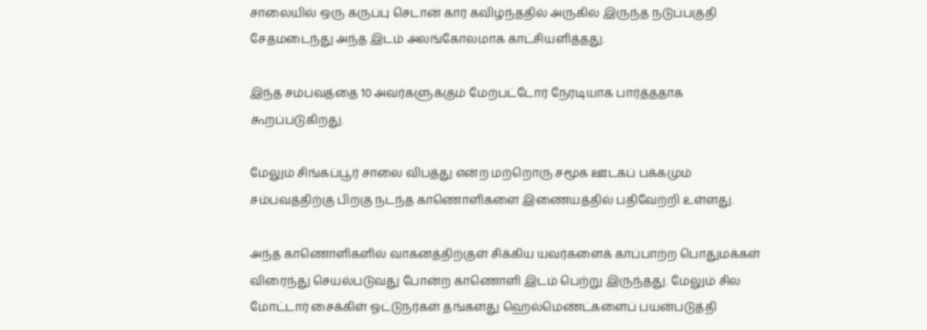சாலையில் ஒரு கருப்பு செடான் கார் கவிழ்ந்ததில் அருகில் இருந்த நடுப்பகுதி சேதமடைந்து அந்த இடம் அலங்கோலமாக காட்சியளித்தது.

இந்த சம்பவத்தை 10 அவர்களுக்கும் மேற்பட்டோர் நேரடியாக பார்த்ததாக கூறப்படுகிறது.

மேலும் சிங்கப்பூர் சாலை விபத்து என்ற மற்றொரு சமூக ஊடகப் பக்கமும் சம்பவத்திற்கு பிறகு நடந்த காணொளிகளை இணையத்தில் பதிவேற்றி உள்ளது.

அந்த காணொளிகளில் வாகனத்திற்குள் சிக்கிய யவர்களைக் காப்பாற்ற பொதுமக்கள் விரைந்து செயல்படுவது போன்ற காணொளி இடம் பெற்று இருந்தது. மேலும் சில மோட்டார் சைக்கிள் ஓட்டுநர்கள் தங்களது ஹெல்மெண்ட்களைப் பயன்படுத்தி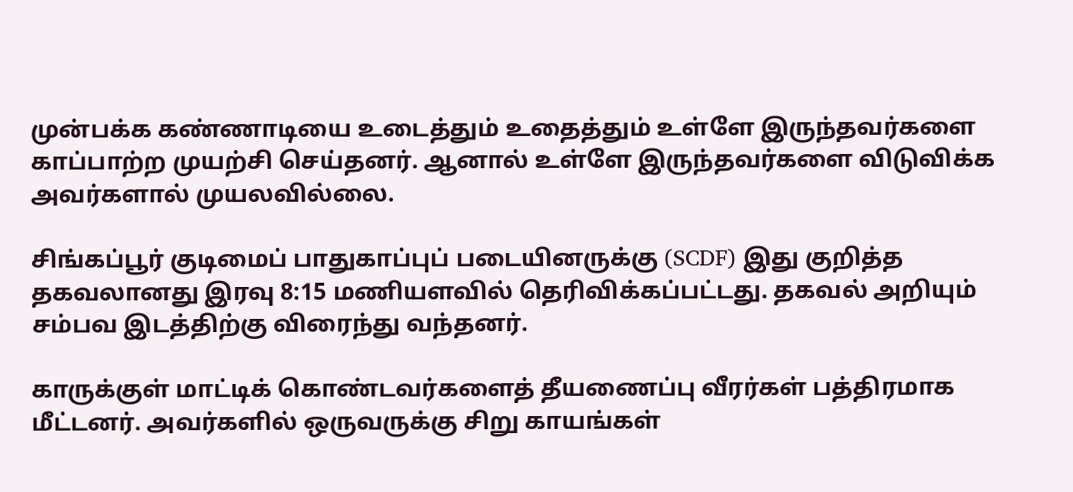முன்பக்க கண்ணாடியை உடைத்தும் உதைத்தும் உள்ளே இருந்தவர்களை காப்பாற்ற முயற்சி செய்தனர். ஆனால் உள்ளே இருந்தவர்களை விடுவிக்க அவர்களால் முயலவில்லை.

சிங்கப்பூர் குடிமைப் பாதுகாப்புப் படையினருக்கு (SCDF) இது குறித்த தகவலானது இரவு 8:15 மணியளவில் தெரிவிக்கப்பட்டது. தகவல் அறியும் சம்பவ இடத்திற்கு விரைந்து வந்தனர்.

காருக்குள் மாட்டிக் கொண்டவர்களைத் தீயணைப்பு வீரர்கள் பத்திரமாக மீட்டனர். அவர்களில் ஒருவருக்கு சிறு காயங்கள்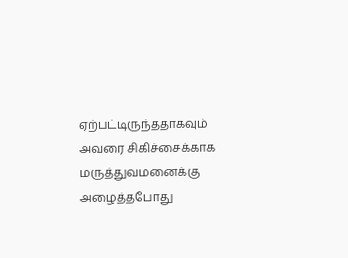ஏற்பட்டிருந்ததாகவும் அவரை சிகிச்சைக்காக மருத்துவமனைக்கு அழைத்தபோது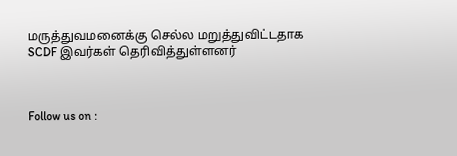மருத்துவமனைக்கு செல்ல மறுத்துவிட்டதாக SCDF இவர்கள் தெரிவித்துள்ளனர்



Follow us on :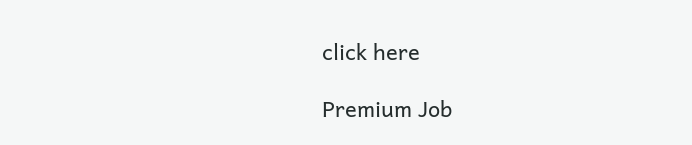click here

Premium Job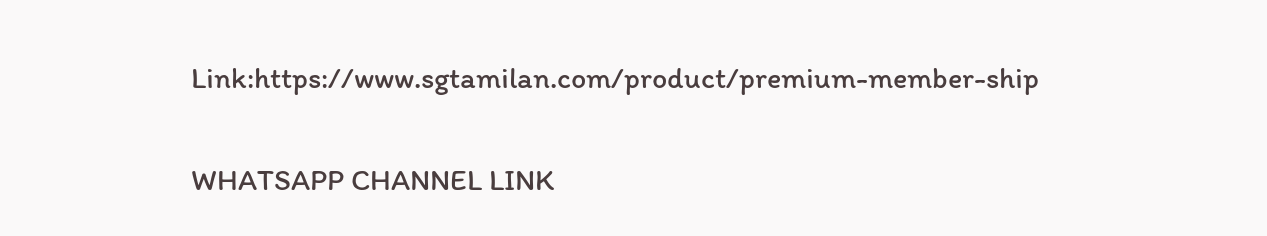Link:https://www.sgtamilan.com/product/premium-member-ship

WHATSAPP CHANNEL LINK